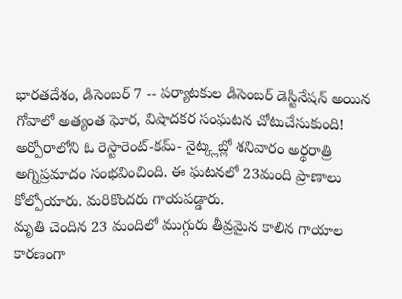భారతదేశం, డిసెంబర్ 7 -- పర్యాటకుల డిసెంబర్ డెస్టినేషన్ అయిన గోవాలో అత్యంత ఘోర, విషాదకర సంఘటన చోటుచేసుకుంది! అర్పోరాలోని ఓ రెస్టారెంట్-కమ్- నైట్క్లబ్లో శనివారం అర్థరాత్రి అగ్నిప్రమాదం సంభవించింది. ఈ ఘటనలో 23మంది ప్రాణాలు కోల్పోయారు. మరికొందరు గాయపడ్డారు.
మృతి చెందిన 23 మందిలో ముగ్గురు తీవ్రమైన కాలిన గాయాల కారణంగా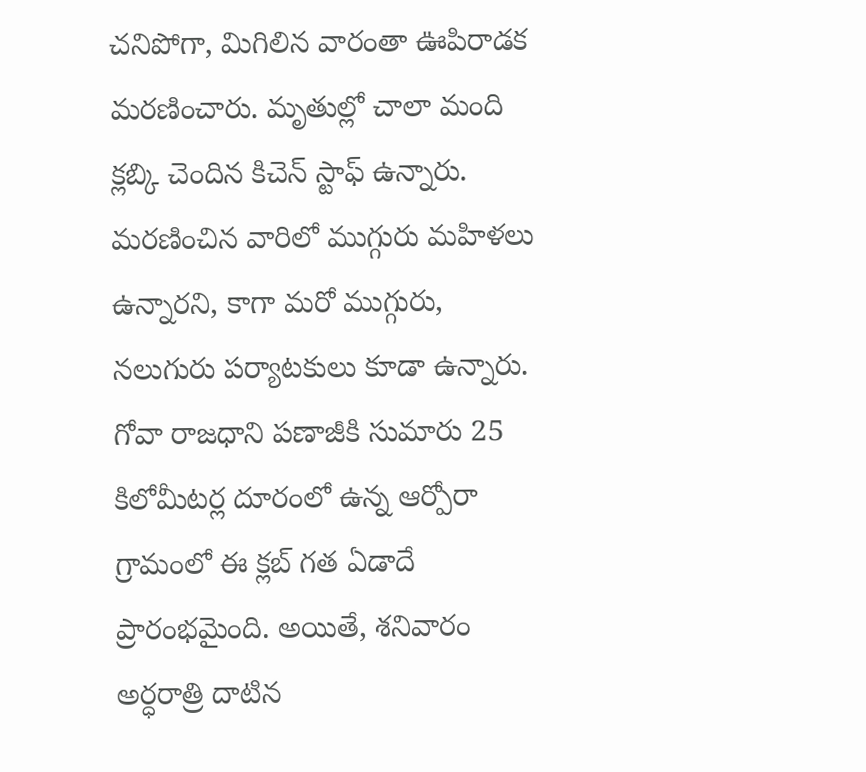చనిపోగా, మిగిలిన వారంతా ఊపిరాడక మరణించారు. మృతుల్లో చాలా మంది క్లబ్కి చెందిన కిచెన్ స్టాఫ్ ఉన్నారు. మరణించిన వారిలో ముగ్గురు మహిళలు ఉన్నారని, కాగా మరో ముగ్గురు, నలుగురు పర్యాటకులు కూడా ఉన్నారు.
గోవా రాజధాని పణాజీకి సుమారు 25 కిలోమీటర్ల దూరంలో ఉన్న ఆర్పోరా గ్రామంలో ఈ క్లబ్ గత ఏడాదే ప్రారంభమైంది. అయితే, శనివారం అర్ధరాత్రి దాటిన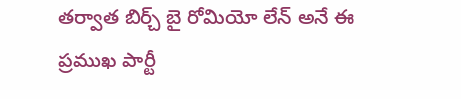తర్వాత బిర్చ్ బై రోమియో లేన్ అనే ఈ ప్రముఖ పార్టీ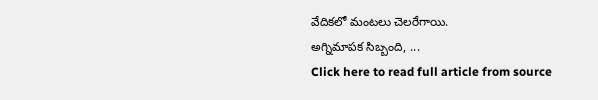వేదికలో మంటలు చెలరేగాయి.
అగ్నిమాపక సిబ్బంది, ...
Click here to read full article from source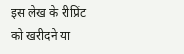इस लेख के रीप्रिंट को खरीदने या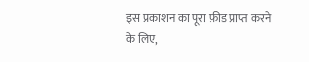इस प्रकाशन का पूरा फ़ीड प्राप्त करने के लिए,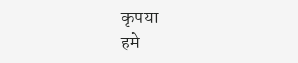कृपया
हमे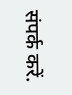संपर्क करें.